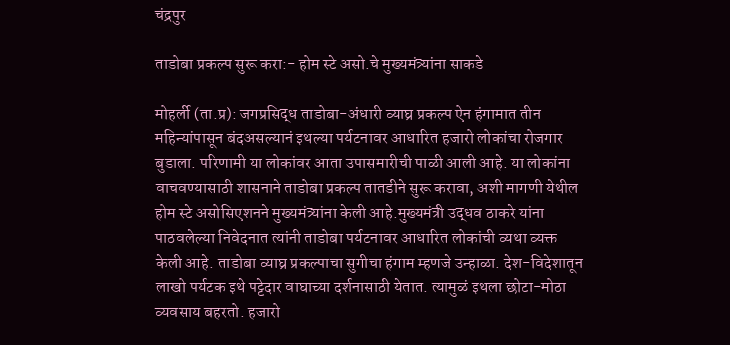चंद्रपुर

ताडोबा प्रकल्प सुरू करा:- होम स्टे असो.चे मुख्यमंत्र्यांना साकडे

मोहर्ली (ता.प्र): जगप्रसिद्ध ताडोबा-अंधारी व्याघ्र प्रकल्प ऐन हंगामात तीन महिन्यांपासून बंदअसल्यानं इथल्या पर्यटनावर आधारित हजारो लोकांचा रोजगार बुडाला. परिणामी या लोकांवर आता उपासमारीची पाळी आली आहे. या लोकांना वाचवण्यासाठी शासनाने ताडोबा प्रकल्प तातडीने सुरू करावा, अशी मागणी येथील होम स्टे असोसिएशनने मुख्यमंत्र्यांना केली आहे.मुख्यमंत्री उद्धव ठाकरे यांना पाठवलेल्या निवेदनात त्यांनी ताडोबा पर्यटनावर आधारित लोकांची व्यथा व्यक्त केली आहे. ताडोबा व्याघ्र प्रकल्पाचा सुगीचा हंगाम म्हणजे उन्हाळा. देश-विदेशातून लाखो पर्यटक इथे पट्टेदार वाघाच्या दर्शनासाठी येतात. त्यामुळं इथला छोटा-मोठा व्यवसाय बहरतो. हजारो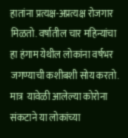हातांना प्रत्यक्ष-अप्रत्यक्ष रोजगार मिळतो. वर्षातील चार महिन्यांचा हा हंगाम येथील लोकांना वर्षभर जगण्याची कशीबशी सोय करतो. मात्र  यावेळी आलेल्या कोरोना संकटाने या लोकांच्या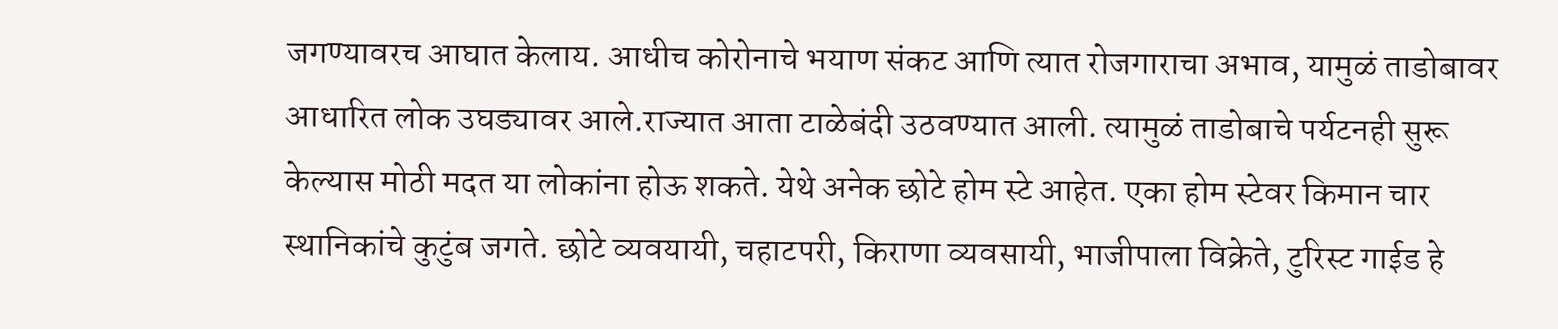जगण्यावरच आघात केलाय. आधीच कोरोनाचे भयाण संकट आणि त्यात रोजगाराचा अभाव, यामुळं ताडोबावर आधारित लोक उघड्यावर आले.राज्यात आता टाळेबंदी उठवण्यात आली. त्यामुळं ताडोबाचे पर्यटनही सुरू केल्यास मोठी मदत या लोकांना होऊ शकते. येथे अनेक छोटे होम स्टे आहेत. एका होम स्टेवर किमान चार स्थानिकांचे कुटुंब जगते. छोटे व्यवयायी, चहाटपरी, किराणा व्यवसायी, भाजीपाला विक्रेते, टुरिस्ट गाईड हे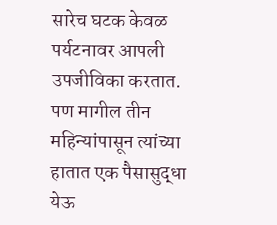सारेच घटक केवळ पर्यटनावर आपली उपजीविका करतात. पण मागील तीन महिन्यांपासून त्यांच्या हातात एक पैसासुद्धा येऊ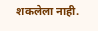शकलेला नाही.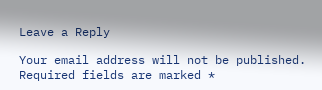Leave a Reply

Your email address will not be published. Required fields are marked *